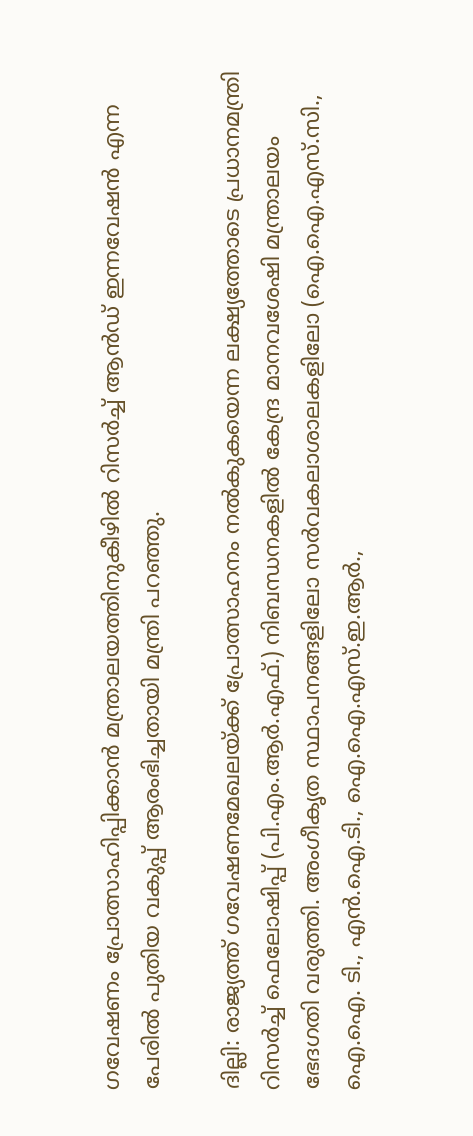ഗവേഷണം പ്രോത്സാഹിപ്പിക്കാന്‍ മന്ത്രാലയത്തിനുകീഴില്‍ റിസര്‍ച്ച് ആന്‍ഡ് ഇന്നവേഷന്‍ എന്ന പേരില്‍ പുതിയ വകുപ്പ് ആരംഭിച്ചതായി മന്ത്രി പറഞ്ഞു.

ദില്ലി: രാജ്യത്ത് ഗവേഷണമേഖലയ്ക്ക് പ്രോത്സാഹനം നല്‍കുകയെന്ന ലക്ഷ്യത്തോടെ പ്രധാനമന്ത്രി റിസര്‍ച്ച് ഫെലോഷിപ്പ് (പി.എം.ആര്‍.എഫ്.) നിബന്ധനകളില്‍ കേന്ദ്ര മാനവശേഷി മന്ത്രാലയം ഭേദഗതി വരുത്തി. അംഗീകൃത സ്ഥാപനങ്ങളിലോ സര്‍വകലാശാലകളിലോ (ഐ.ഐ.എസ്.സി., ഐ.ഐ. ടി., എന്‍.ഐ.ടി., ഐ.ഐ.എസ്.ഇ.ആര്‍.,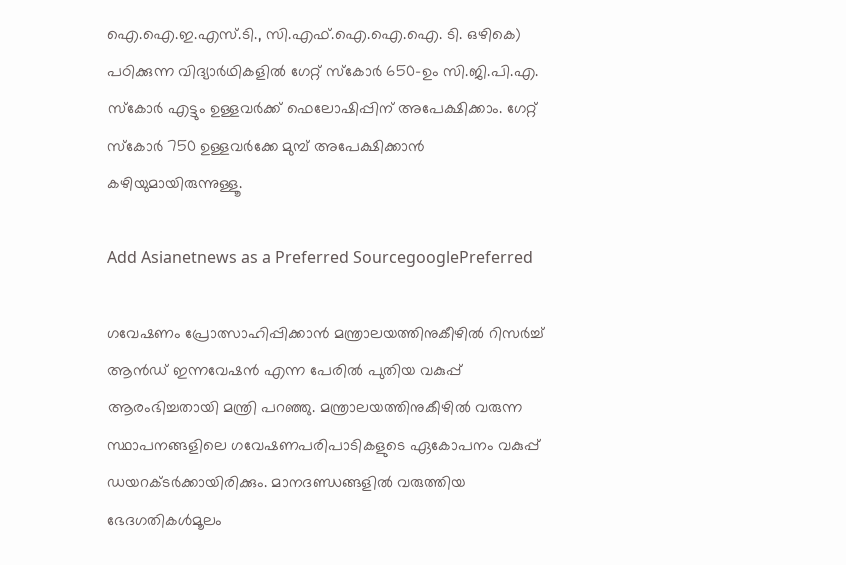ഐ.ഐ.ഇ.എസ്.ടി., സി.എഫ്.ഐ.ഐ.ഐ. ടി. ഒഴികെ) പഠിക്കുന്ന വിദ്യാര്‍ഥികളില്‍ ഗേറ്റ് സ്‌കോര്‍ 650-ഉം സി.ജി.പി.എ. സ്‌കോര്‍ എട്ടും ഉള്ളവര്‍ക്ക് ഫെലോഷിപ്പിന് അപേക്ഷിക്കാം. ഗേറ്റ് സ്‌കോര്‍ 750 ഉള്ളവര്‍ക്കേ മുമ്പ് അപേക്ഷിക്കാന്‍ കഴിയുമായിരുന്നുള്ളൂ.

Add Asianetnews as a Preferred SourcegooglePreferred

ഗവേഷണം പ്രോത്സാഹിപ്പിക്കാന്‍ മന്ത്രാലയത്തിനുകീഴില്‍ റിസര്‍ച്ച് ആന്‍ഡ് ഇന്നവേഷന്‍ എന്ന പേരില്‍ പുതിയ വകുപ്പ് ആരംഭിച്ചതായി മന്ത്രി പറഞ്ഞു. മന്ത്രാലയത്തിനുകീഴില്‍ വരുന്ന സ്ഥാപനങ്ങളിലെ ഗവേഷണപരിപാടികളുടെ ഏകോപനം വകുപ്പ് ഡയറക്ടര്‍ക്കായിരിക്കും. മാനദണ്ഡങ്ങളില്‍ വരുത്തിയ ഭേദഗതികള്‍മൂലം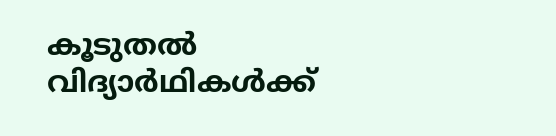കൂടുതല്‍ വിദ്യാര്‍ഥികള്‍ക്ക്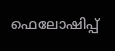ഫെലോഷിപ്പ്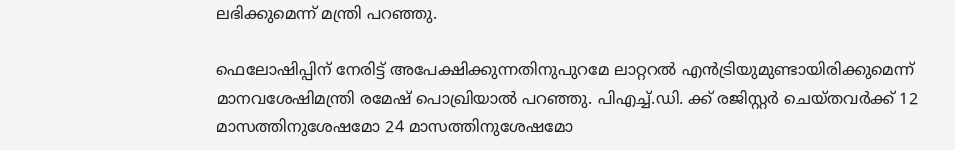ലഭിക്കുമെന്ന് മന്ത്രി പറഞ്ഞു.

ഫെലോഷിപ്പിന് നേരിട്ട് അപേക്ഷിക്കുന്നതിനുപുറമേ ലാറ്ററല്‍ എന്‍ട്രിയുമുണ്ടായിരിക്കുമെന്ന് മാനവശേഷിമന്ത്രി രമേഷ് പൊഖ്രിയാല്‍ പറഞ്ഞു. പിഎച്ച്.ഡി. ക്ക് രജിസ്റ്റര്‍ ചെയ്തവര്‍ക്ക് 12 മാസത്തിനുശേഷമോ 24 മാസത്തിനുശേഷമോ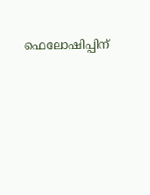ഫെലോഷിപ്പിന്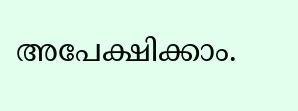അപേക്ഷിക്കാം.